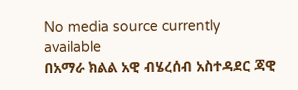No media source currently available
በአማራ ክልል አዊ ብሄረሰብ አስተዳደር ጃዊ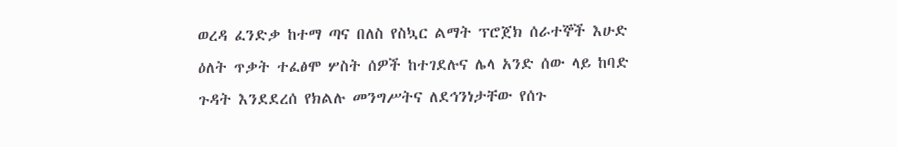ወረዳ ፈንድቃ ከተማ ጣና በለስ የስኳር ልማት ፕሮጀክ ሰራተኞች እሁድ ዕለት ጥቃት ተፈፅሞ ሦስት ሰዎች ከተገደሉና ሌላ አንድ ሰው ላይ ከባድ ጉዳት እንደደረሰ የክልሉ መንግሥትና ለደኅንነታቸው የሰጉ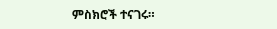ምስክሮች ተናገሩ።